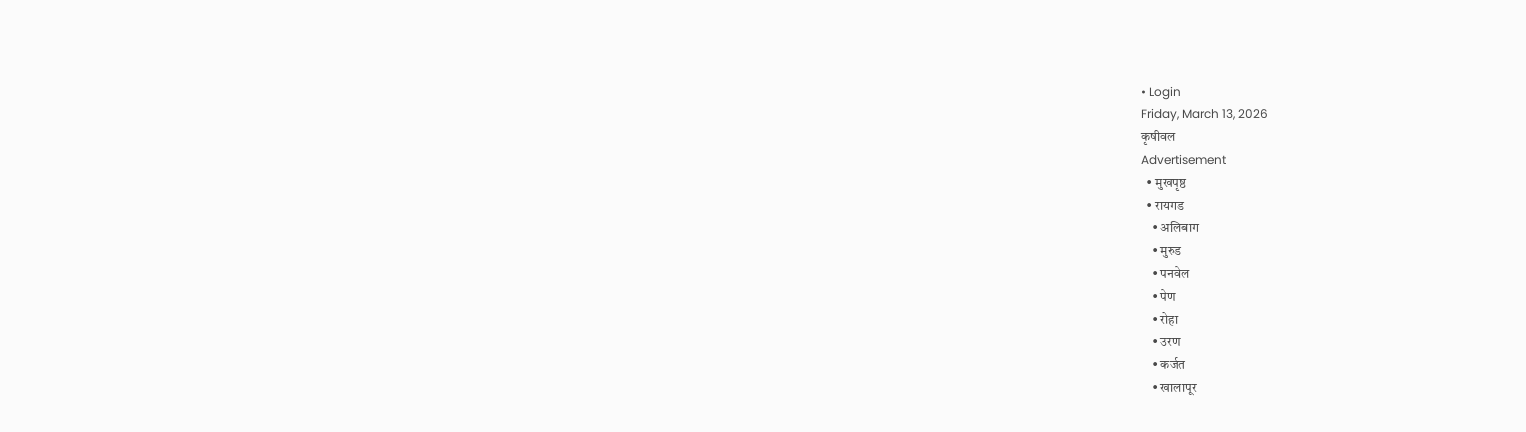• Login
Friday, March 13, 2026
कृषीवल
Advertisement
  • मुखपृष्ठ
  • रायगड
    • अलिबाग
    • मुरुड
    • पनवेल
    • पेण
    • रोहा
    • उरण
    • कर्जत
    • खालापूर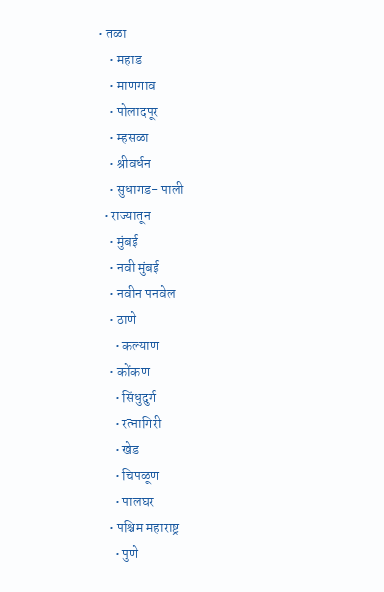• तळा
    • महाड
    • माणगाव
    • पोलादपूर
    • म्हसळा
    • श्रीवर्धन
    • सुधागड- पाली
  • राज्यातून
    • मुंबई
    • नवी मुंबई
    • नवीन पनवेल
    • ठाणे
      • कल्याण
    • कोंकण
      • सिंधुदुर्ग
      • रत्नागिरी
      • खेड
      • चिपळूण
      • पालघर
    • पश्चिम महाराष्ट्र
      • पुणे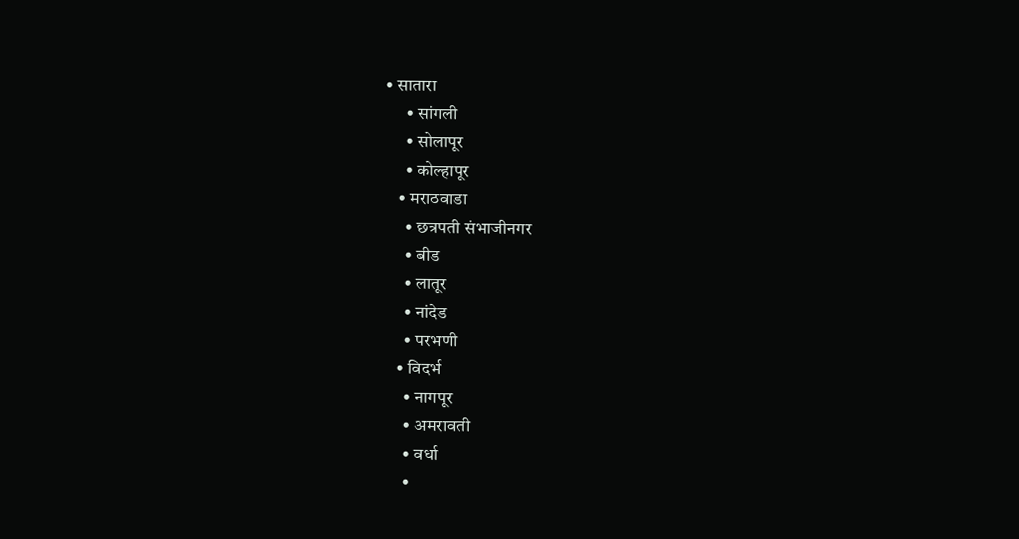• सातारा
      • सांगली
      • सोलापूर
      • कोल्हापूर
    • मराठवाडा
      • छत्रपती संभाजीनगर
      • बीड
      • लातूर
      • नांदेड
      • परभणी
    • विदर्भ
      • नागपूर
      • अमरावती
      • वर्धा
      •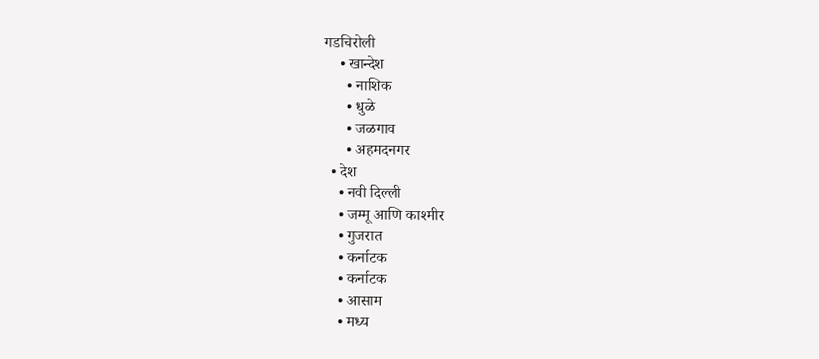गडचिरोली
    • खान्देश
      • नाशिक
      • धुळे
      • जळगाव
      • अहमदनगर
  • देश
    • नवी दिल्ली
    • जम्मू आणि काश्मीर
    • गुजरात
    • कर्नाटक
    • कर्नाटक
    • आसाम
    • मध्य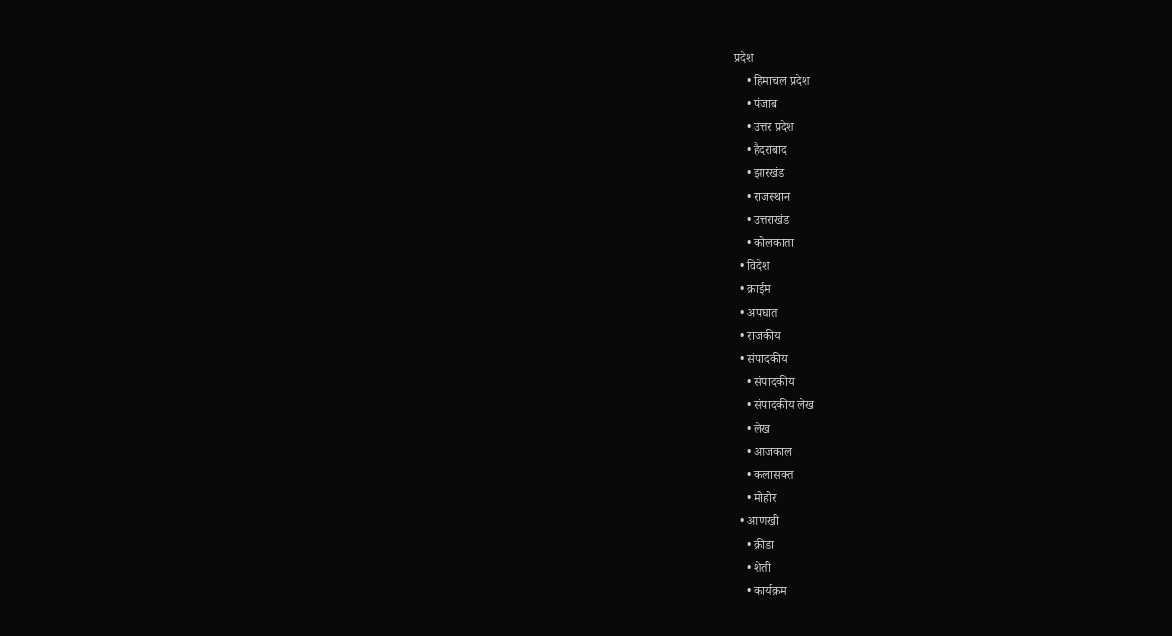प्रदेश
    • हिमाचल प्रदेश
    • पंजाब
    • उत्तर प्रदेश
    • हैदराबाद
    • झारखंड
    • राजस्थान
    • उत्तराखंड
    • कोलकाता
  • विदेश
  • क्राईम
  • अपघात
  • राजकीय
  • संपादकीय
    • संपादकीय
    • संपादकीय लेख
    • लेख
    • आजकाल
    • कलासक्त
    • मोहोर
  • आणखी
    • क्रीडा
    • शेती
    • कार्यक्रम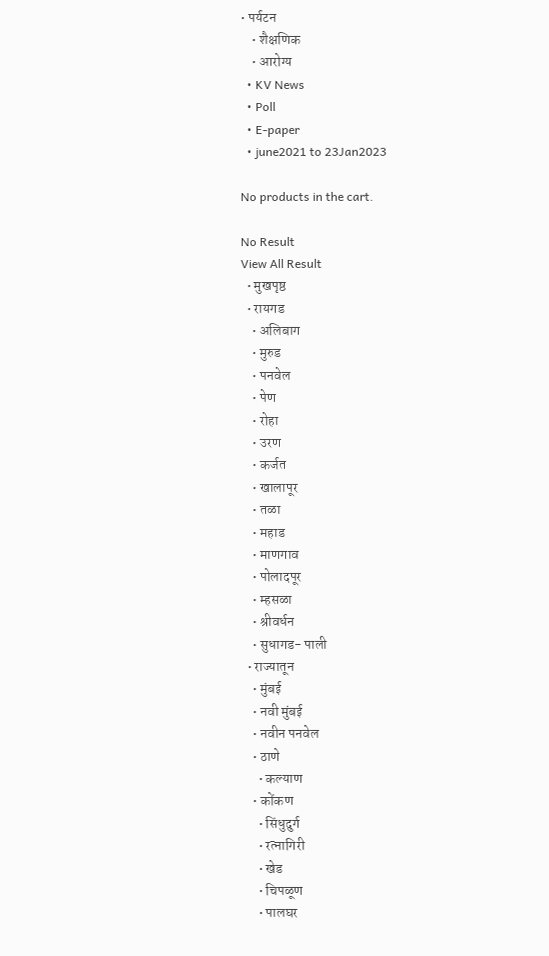• पर्यटन
    • शैक्षणिक
    • आरोग्य
  • KV News
  • Poll
  • E-paper
  • june2021 to 23Jan2023

No products in the cart.

No Result
View All Result
  • मुखपृष्ठ
  • रायगड
    • अलिबाग
    • मुरुड
    • पनवेल
    • पेण
    • रोहा
    • उरण
    • कर्जत
    • खालापूर
    • तळा
    • महाड
    • माणगाव
    • पोलादपूर
    • म्हसळा
    • श्रीवर्धन
    • सुधागड- पाली
  • राज्यातून
    • मुंबई
    • नवी मुंबई
    • नवीन पनवेल
    • ठाणे
      • कल्याण
    • कोंकण
      • सिंधुदुर्ग
      • रत्नागिरी
      • खेड
      • चिपळूण
      • पालघर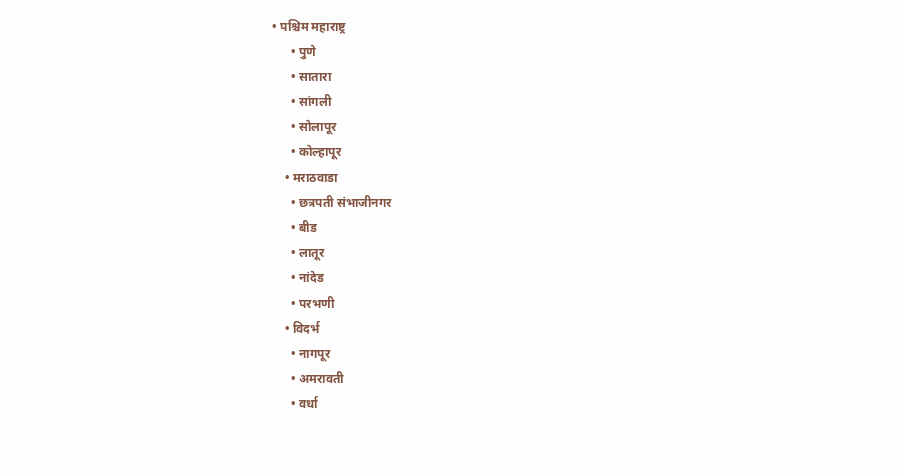• पश्चिम महाराष्ट्र
      • पुणे
      • सातारा
      • सांगली
      • सोलापूर
      • कोल्हापूर
    • मराठवाडा
      • छत्रपती संभाजीनगर
      • बीड
      • लातूर
      • नांदेड
      • परभणी
    • विदर्भ
      • नागपूर
      • अमरावती
      • वर्धा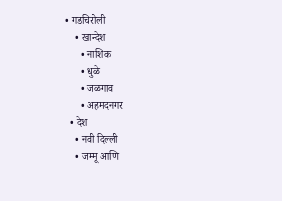• गडचिरोली
    • खान्देश
      • नाशिक
      • धुळे
      • जळगाव
      • अहमदनगर
  • देश
    • नवी दिल्ली
    • जम्मू आणि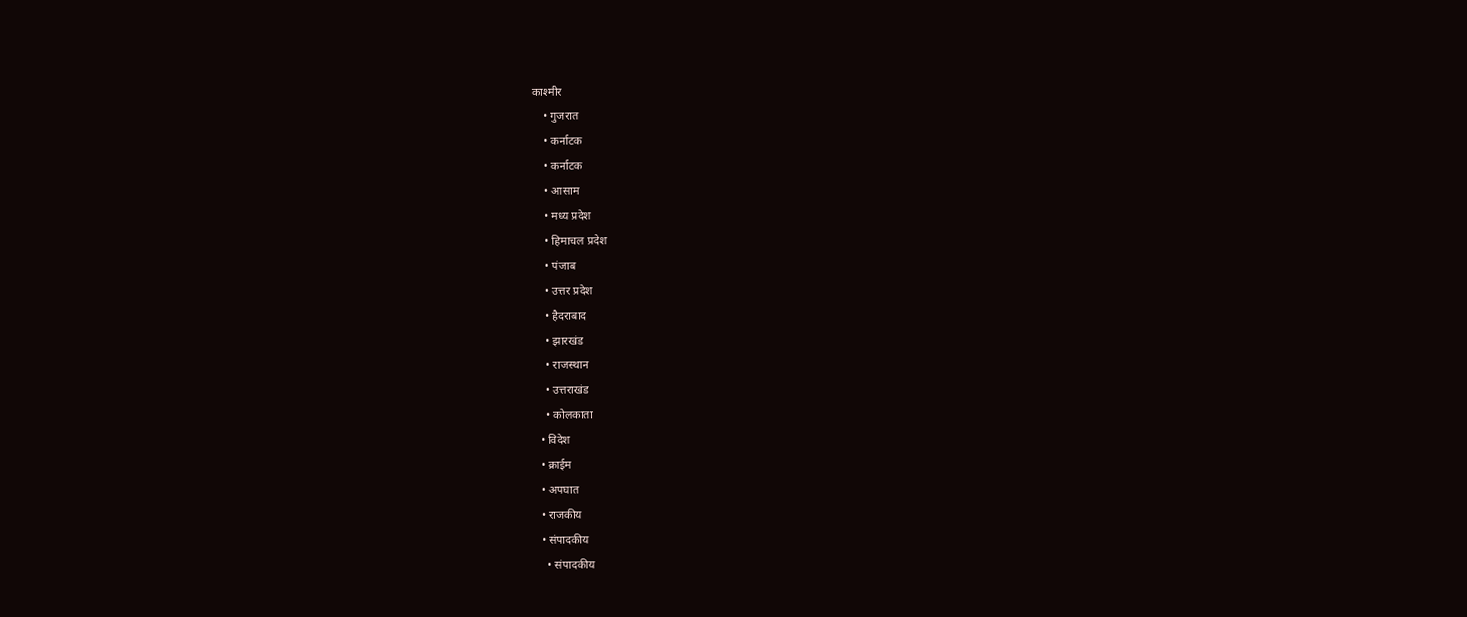काश्मीर
    • गुजरात
    • कर्नाटक
    • कर्नाटक
    • आसाम
    • मध्य प्रदेश
    • हिमाचल प्रदेश
    • पंजाब
    • उत्तर प्रदेश
    • हैदराबाद
    • झारखंड
    • राजस्थान
    • उत्तराखंड
    • कोलकाता
  • विदेश
  • क्राईम
  • अपघात
  • राजकीय
  • संपादकीय
    • संपादकीय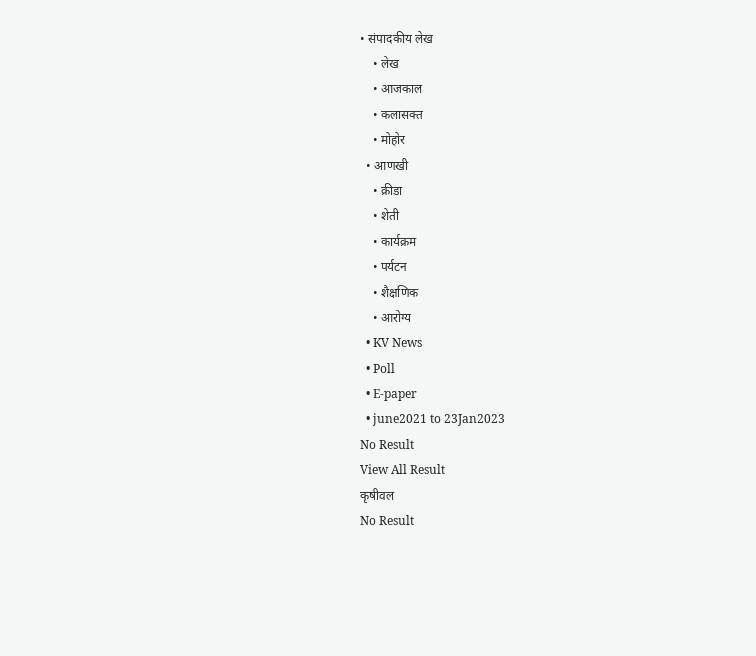• संपादकीय लेख
    • लेख
    • आजकाल
    • कलासक्त
    • मोहोर
  • आणखी
    • क्रीडा
    • शेती
    • कार्यक्रम
    • पर्यटन
    • शैक्षणिक
    • आरोग्य
  • KV News
  • Poll
  • E-paper
  • june2021 to 23Jan2023
No Result
View All Result
कृषीवल
No Result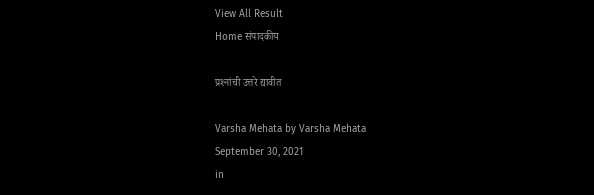View All Result
Home संपादकीय

प्रश्‍नांची उत्तरे द्यावीत

Varsha Mehata by Varsha Mehata
September 30, 2021
in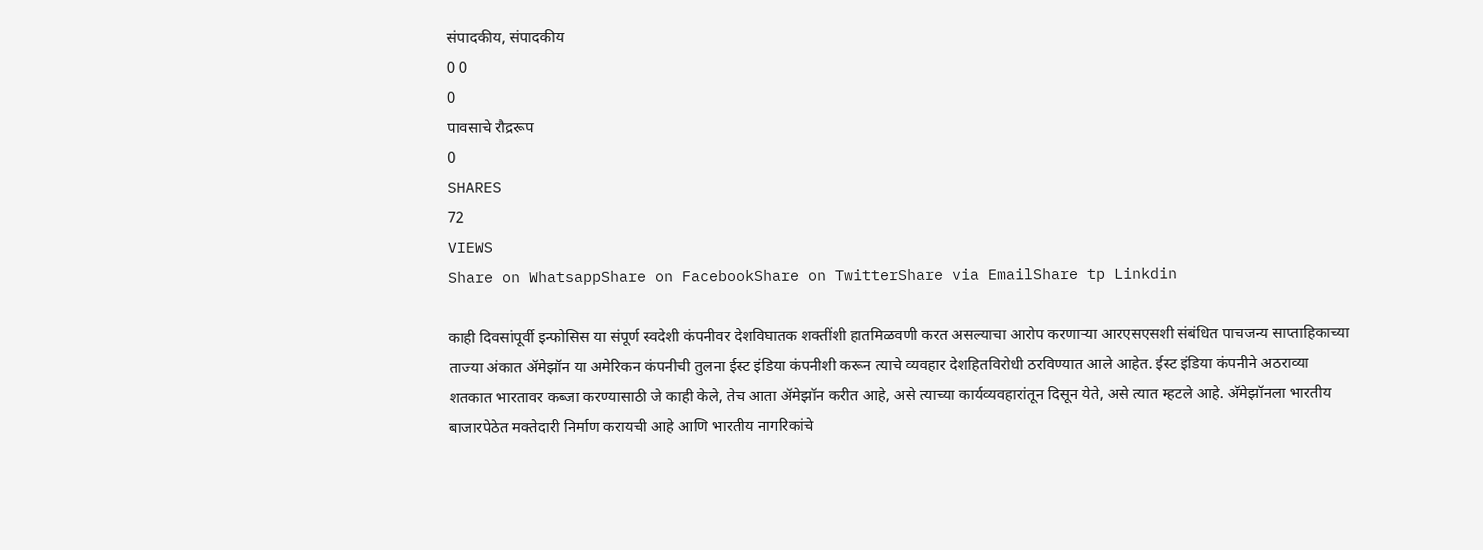संपादकीय, संपादकीय
0 0
0
पावसाचे रौद्ररूप
0
SHARES
72
VIEWS
Share on WhatsappShare on FacebookShare on TwitterShare via EmailShare tp Linkdin

काही दिवसांपूर्वी इन्फोसिस या संपूर्ण स्वदेशी कंपनीवर देशविघातक शक्तींशी हातमिळवणी करत असल्याचा आरोप करणार्‍या आरएसएसशी संबंधित पाचजन्य साप्ताहिकाच्या ताज्या अंकात अ‍ॅमेझॉन या अमेरिकन कंपनीची तुलना ईस्ट इंडिया कंपनीशी करून त्याचे व्यवहार देशहितविरोधी ठरविण्यात आले आहेत. ईस्ट इंडिया कंपनीने अठराव्या शतकात भारतावर कब्जा करण्यासाठी जे काही केले, तेच आता अ‍ॅमेझॉन करीत आहे, असे त्याच्या कार्यव्यवहारांतून दिसून येते, असे त्यात म्हटले आहे. अ‍ॅमेझॉनला भारतीय बाजारपेठेत मक्तेदारी निर्माण करायची आहे आणि भारतीय नागरिकांचे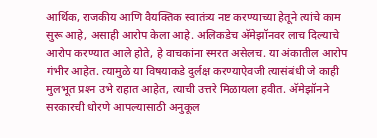आर्थिक, राजकीय आणि वैयक्तिक स्वातंत्र्य नष्ट करण्याच्या हेतूने त्यांचे काम सुरू आहे, असाही आरोप केला आहे. अलिकडेच अ‍ॅमेझॉनवर लाच दिल्याचे आरोप करण्यात आले होते, हे वाचकांना स्मरत असेलच. या अंकातील आरोप गंभीर आहेत. त्यामुळे या विषयाकडे दुर्लक्ष करण्याऐवजी त्यासंबंधी जे काही मुलभूत प्रश्‍न उभे राहात आहेत, त्याची उत्तरे मिळायला हवीत. अ‍ॅमेझॉनने सरकारची धोरणे आपल्यासाठी अनुकूल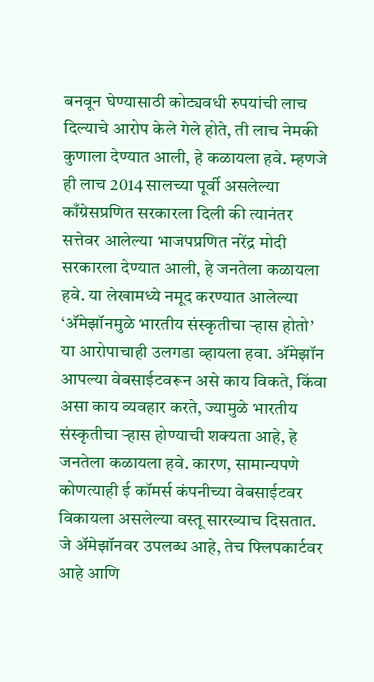बनवून घेण्यासाठी कोट्यवधी रुपयांची लाच दिल्याचे आरोप केले गेले होते, ती लाच नेमकी कुणाला देण्यात आली, हे कळायला हवे. म्हणजे ही लाच 2014 सालच्या पूर्वी असलेल्या काँग्रेसप्रणित सरकारला दिली की त्यानंतर सत्तेवर आलेल्या भाजपप्रणित नरेंद्र मोदी सरकारला देण्यात आली, हे जनतेला कळायला हवे. या लेखामध्ये नमूद करण्यात आलेल्या ‘अ‍ॅमेझॉनमुळे भारतीय संस्कृतीचा र्‍हास होतो’ या आरोपाचाही उलगडा व्हायला हवा. अ‍ॅमेझॉन आपल्या वेबसाईटवरून असे काय विकते, किंवा असा काय व्यवहार करते, ज्यामुळे भारतीय संस्कृतीचा र्‍हास होण्याची शक्यता आहे, हे जनतेला कळायला हवे. कारण, सामान्यपणे कोणत्याही ई कॉमर्स कंपनीच्या वेबसाईटवर विकायला असलेल्या वस्तू सारख्याच दिसतात. जे अ‍ॅमेझॉनवर उपलब्ध आहे, तेच फ्लिपकार्टवर आहे आणि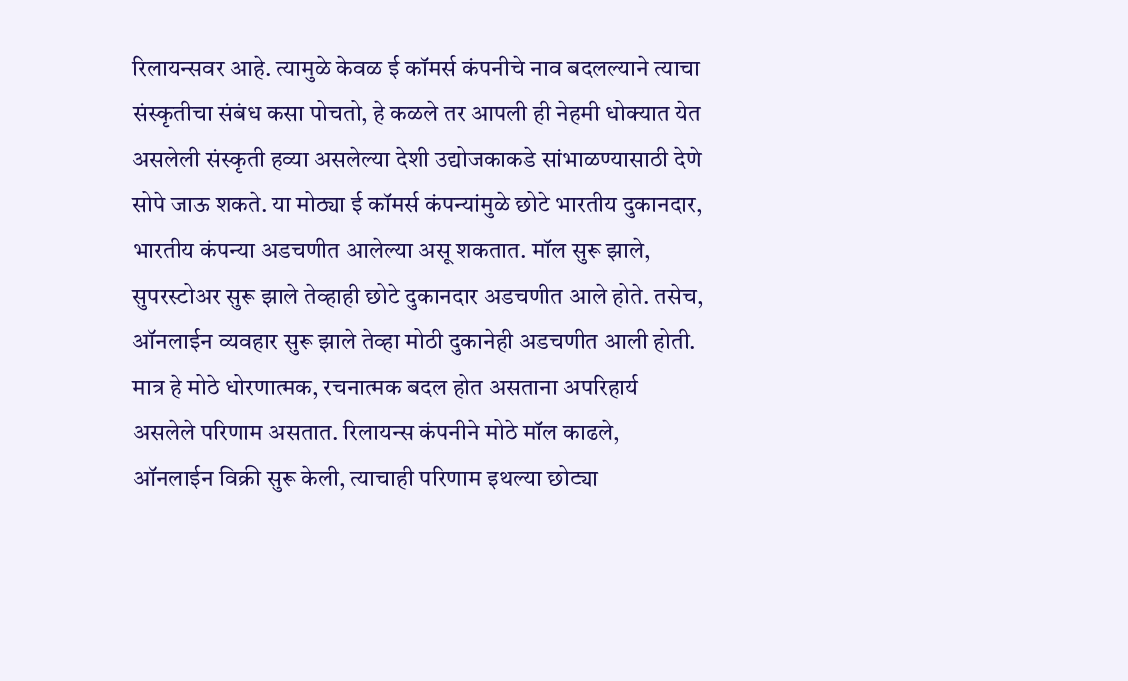रिलायन्सवर आहे. त्यामुळे केवळ ई कॉमर्स कंपनीचे नाव बदलल्याने त्याचा संस्कृतीचा संबंध कसा पोचतो, हे कळले तर आपली ही नेहमी धोक्यात येत असलेली संस्कृती हव्या असलेल्या देशी उद्योजकाकडे सांभाळण्यासाठी देणे सोपे जाऊ शकते. या मोठ्या ई कॉमर्स कंपन्यांमुळे छोटे भारतीय दुकानदार, भारतीय कंपन्या अडचणीत आलेल्या असू शकतात. मॉल सुरू झाले, सुपरस्टोअर सुरू झाले तेव्हाही छोटे दुकानदार अडचणीत आले होते. तसेच, ऑनलाईन व्यवहार सुरू झाले तेव्हा मोठी दुकानेही अडचणीत आली होती. मात्र हे मोठे धोरणात्मक, रचनात्मक बदल होत असताना अपरिहार्य असलेले परिणाम असतात. रिलायन्स कंपनीने मोठे मॉल काढले, ऑनलाईन विक्री सुरू केली, त्याचाही परिणाम इथल्या छोट्या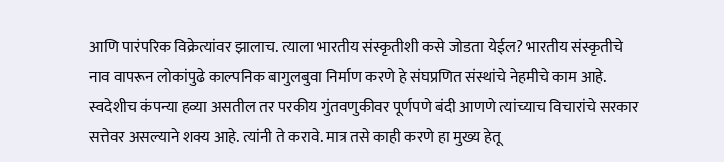आणि पारंपरिक विक्रेत्यांवर झालाच. त्याला भारतीय संस्कृतीशी कसे जोडता येईल? भारतीय संस्कृतीचे नाव वापरून लोकांपुढे काल्पनिक बागुलबुवा निर्माण करणे हे संघप्रणित संस्थांचे नेहमीचे काम आहे. स्वदेशीच कंपन्या हव्या असतील तर परकीय गुंतवणुकीवर पूर्णपणे बंदी आणणे त्यांच्याच विचारांचे सरकार सत्तेवर असल्याने शक्य आहे. त्यांनी ते करावे. मात्र तसे काही करणे हा मुख्य हेतू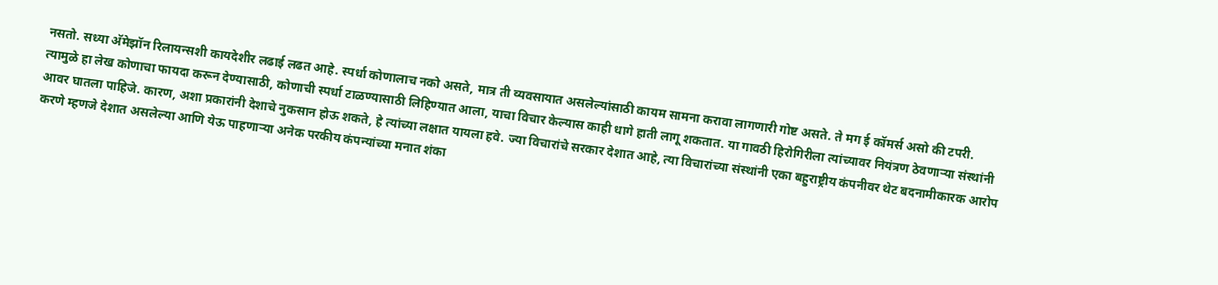नसतो. सध्या अ‍ॅमेझॉन रिलायन्सशी कायदेशीर लढाई लढत आहे. स्पर्धा कोणालाच नको असते, मात्र ती व्यवसायात असलेल्यांसाठी कायम सामना करावा लागणारी गोष्ट असते. ते मग ई कॉमर्स असो की टपरी. त्यामुळे हा लेख कोणाचा फायदा करून देण्यासाठी, कोणाची स्पर्धा टाळण्यासाठी लिहिण्यात आला, याचा विचार केल्यास काही धागे हाती लागू शकतात. या गावठी हिरोगिरीला त्यांच्यावर नियंत्रण ठेवणार्‍या संस्थांनी आवर घातला पाहिजे. कारण, अशा प्रकारांनी देशाचे नुकसान होऊ शकते, हे त्यांच्या लक्षात यायला हवे. ज्या विचारांचे सरकार देशात आहे, त्या विचारांच्या संस्थांनी एका बहुराष्ट्रीय कंपनीवर थेट बदनामीकारक आरोप करणे म्हणजे देशात असलेल्या आणि येऊ पाहणार्‍या अनेक परकीय कंपन्यांच्या मनात शंका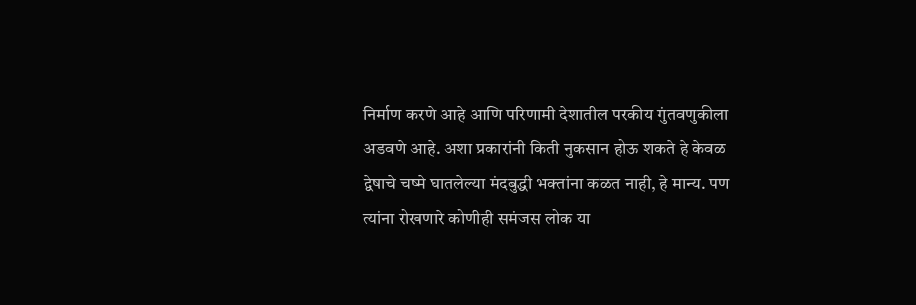निर्माण करणे आहे आणि परिणामी देशातील परकीय गुंतवणुकीला अडवणे आहे. अशा प्रकारांनी किती नुकसान होऊ शकते हे केवळ द्वेषाचे चष्मे घातलेल्या मंदबुद्धी भक्तांना कळत नाही, हे मान्य. पण त्यांना रोखणारे कोणीही समंजस लोक या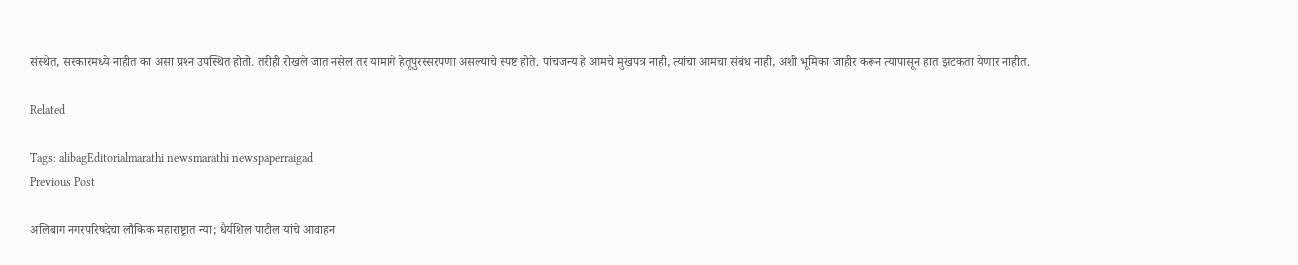संस्थेत, सरकारमध्ये नाहीत का असा प्रश्‍न उपस्थित होतो. तरीही रोखले जात नसेल तर यामागे हेतूपुरस्सरपणा असल्याचे स्पष्ट होते. पांचजन्य हे आमचे मुखपत्र नाही, त्यांचा आमचा संबंध नाही, अशी भूमिका जाहीर करून त्यापासून हात झटकता येणार नाहीत.

Related

Tags: alibagEditorialmarathi newsmarathi newspaperraigad
Previous Post

अलिबाग नगरपरिषदेचा लौकिक महाराष्ट्रात न्या; धैर्यशिल पाटील यांचे आवाहन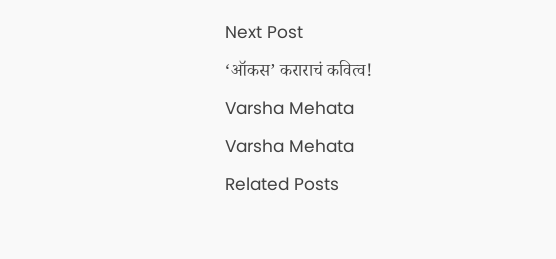Next Post

‘ऑकस’ कराराचं कवित्व!

Varsha Mehata

Varsha Mehata

Related Posts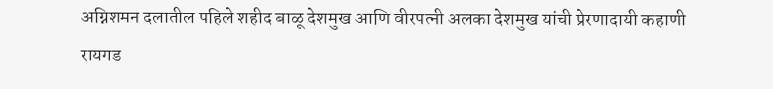अग्निशमन दलातील पहिले शहीद बाळू देशमुख आणि वीरपत्नी अलका देशमुख यांची प्रेरणादायी कहाणी
रायगड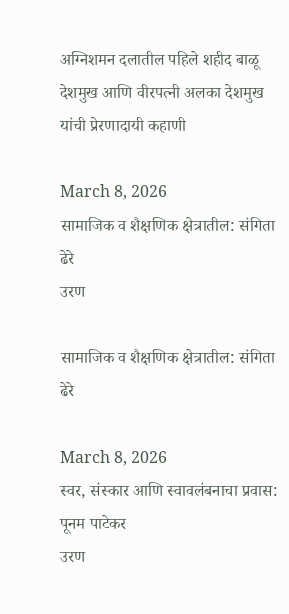अग्निशमन दलातील पहिले शहीद बाळू देशमुख आणि वीरपत्नी अलका देशमुख यांची प्रेरणादायी कहाणी

March 8, 2026
सामाजिक व शैक्षणिक क्षेत्रातील: संगिता ढेरे
उरण

सामाजिक व शैक्षणिक क्षेत्रातील: संगिता ढेरे

March 8, 2026
स्वर, संस्कार आणि स्वावलंबनाचा प्रवास: पूनम पाटेकर
उरण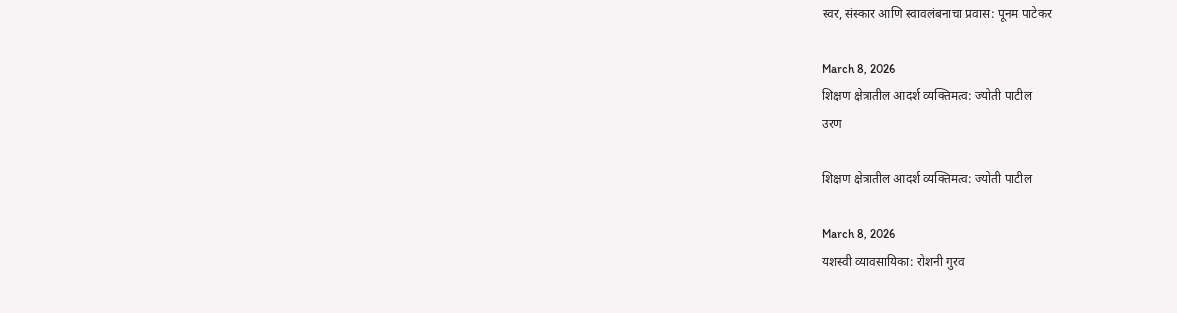स्वर, संस्कार आणि स्वावलंबनाचा प्रवास: पूनम पाटेकर

March 8, 2026
शिक्षण क्षेत्रातील आदर्श व्यक्तिमत्व: ज्योती पाटील
उरण

शिक्षण क्षेत्रातील आदर्श व्यक्तिमत्व: ज्योती पाटील

March 8, 2026
यशस्वी व्यावसायिका: रोशनी गुरव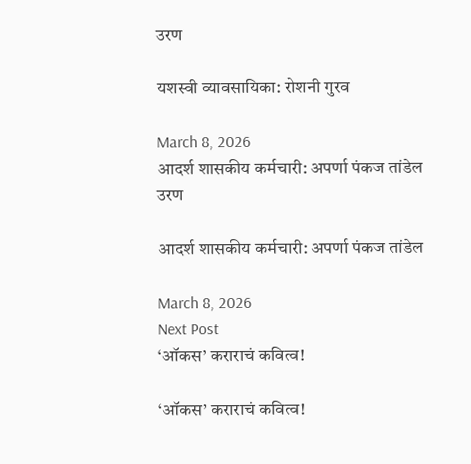उरण

यशस्वी व्यावसायिका: रोशनी गुरव

March 8, 2026
आदर्श शासकीय कर्मचारी: अपर्णा पंकज तांडेल
उरण

आदर्श शासकीय कर्मचारी: अपर्णा पंकज तांडेल

March 8, 2026
Next Post
‘ऑकस’ कराराचं कवित्व!

‘ऑकस’ कराराचं कवित्व!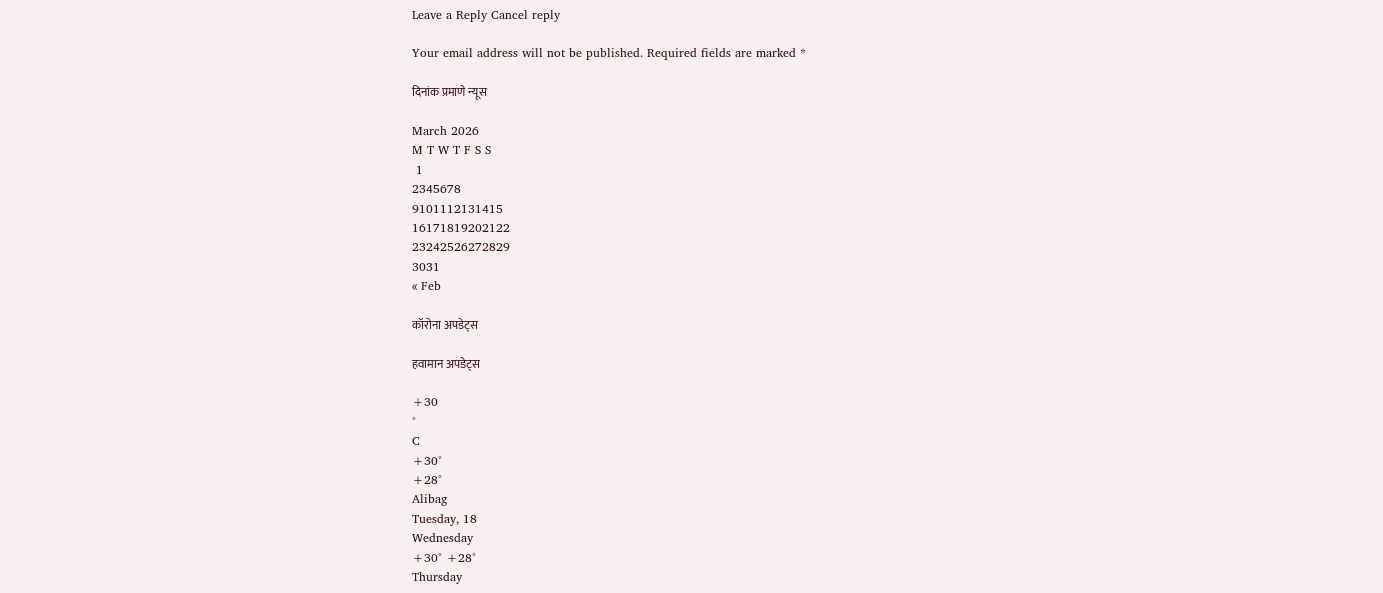Leave a Reply Cancel reply

Your email address will not be published. Required fields are marked *

दिनांक प्रमाणे न्यूस

March 2026
M T W T F S S
 1
2345678
9101112131415
16171819202122
23242526272829
3031
« Feb

कॉरोना अपडेट्स

हवामान अपडेट्स

+30
°
C
+30°
+28°
Alibag
Tuesday, 18
Wednesday
+30° +28°
Thursday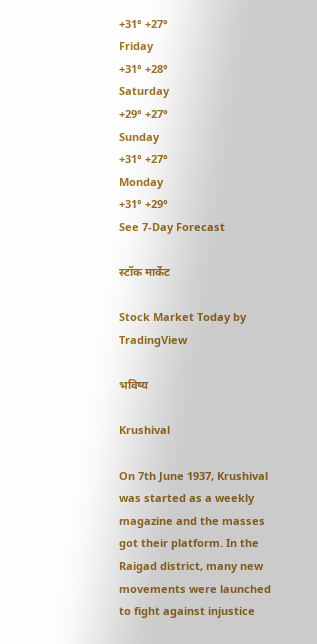+31° +27°
Friday
+31° +28°
Saturday
+29° +27°
Sunday
+31° +27°
Monday
+31° +29°
See 7-Day Forecast

स्टॉक मार्केट

Stock Market Today by TradingView

भविष्य

Krushival

On 7th June 1937, Krushival was started as a weekly magazine and the masses got their platform. In the Raigad district, many new movements were launched to fight against injustice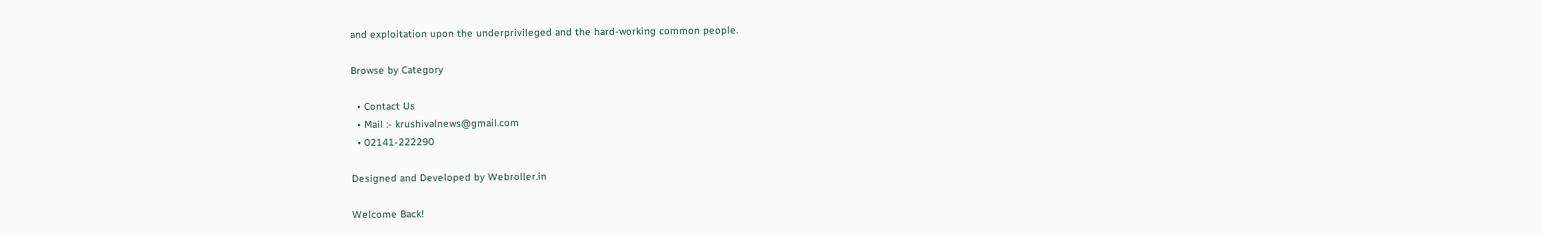and exploitation upon the underprivileged and the hard-working common people.

Browse by Category

  • Contact Us
  • Mail :- krushivalnews@gmail.com
  • 02141-222290

Designed and Developed by Webroller.in

Welcome Back!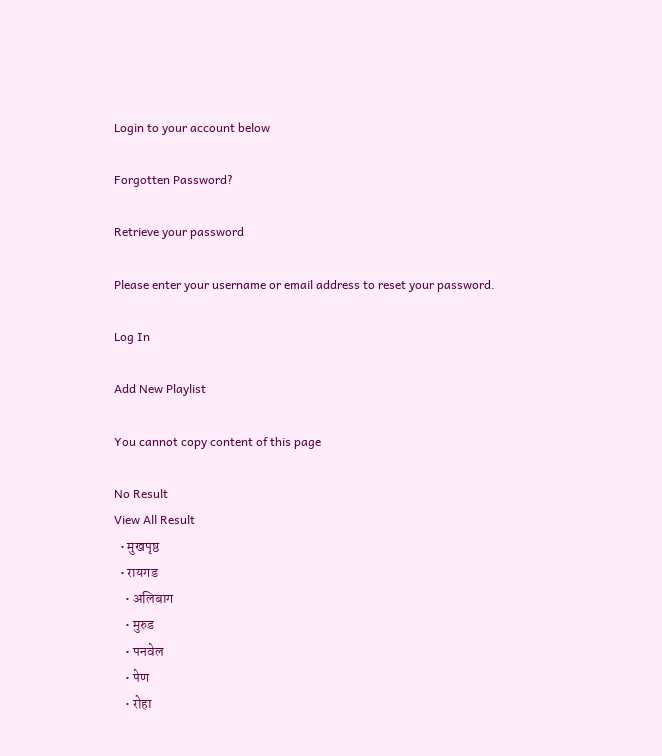Login to your account below

Forgotten Password?

Retrieve your password

Please enter your username or email address to reset your password.

Log In

Add New Playlist

You cannot copy content of this page

No Result
View All Result
  • मुखपृष्ठ
  • रायगड
    • अलिबाग
    • मुरुड
    • पनवेल
    • पेण
    • रोहा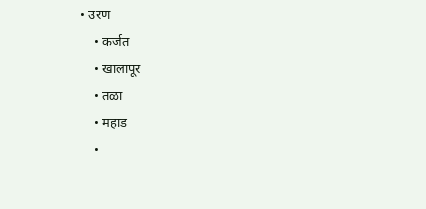• उरण
    • कर्जत
    • खालापूर
    • तळा
    • महाड
    •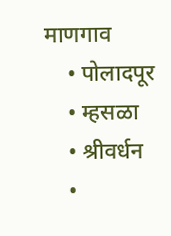माणगाव
    • पोलादपूर
    • म्हसळा
    • श्रीवर्धन
    •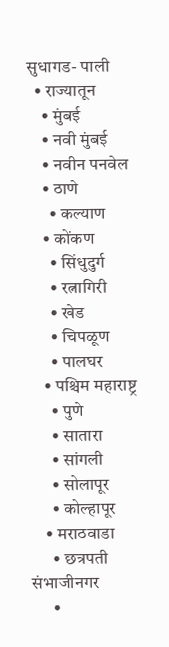सुधागड- पाली
  • राज्यातून
    • मुंबई
    • नवी मुंबई
    • नवीन पनवेल
    • ठाणे
      • कल्याण
    • कोंकण
      • सिंधुदुर्ग
      • रत्नागिरी
      • खेड
      • चिपळूण
      • पालघर
    • पश्चिम महाराष्ट्र
      • पुणे
      • सातारा
      • सांगली
      • सोलापूर
      • कोल्हापूर
    • मराठवाडा
      • छत्रपती संभाजीनगर
      •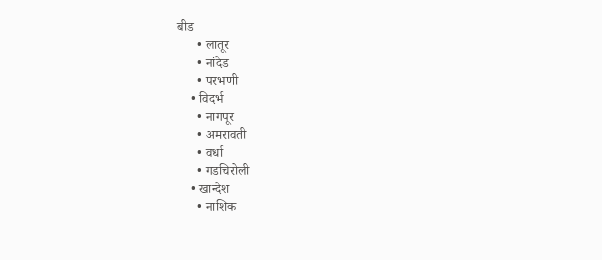बीड
      • लातूर
      • नांदेड
      • परभणी
    • विदर्भ
      • नागपूर
      • अमरावती
      • वर्धा
      • गडचिरोली
    • खान्देश
      • नाशिक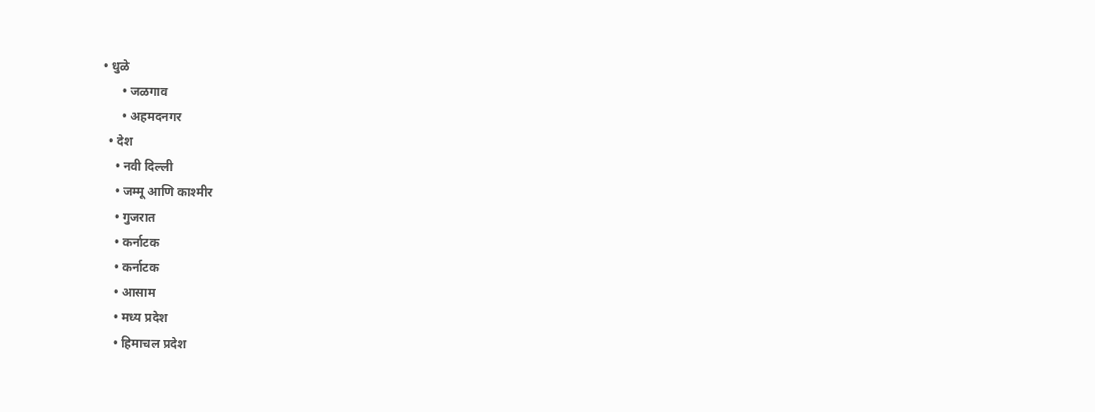• धुळे
      • जळगाव
      • अहमदनगर
  • देश
    • नवी दिल्ली
    • जम्मू आणि काश्मीर
    • गुजरात
    • कर्नाटक
    • कर्नाटक
    • आसाम
    • मध्य प्रदेश
    • हिमाचल प्रदेश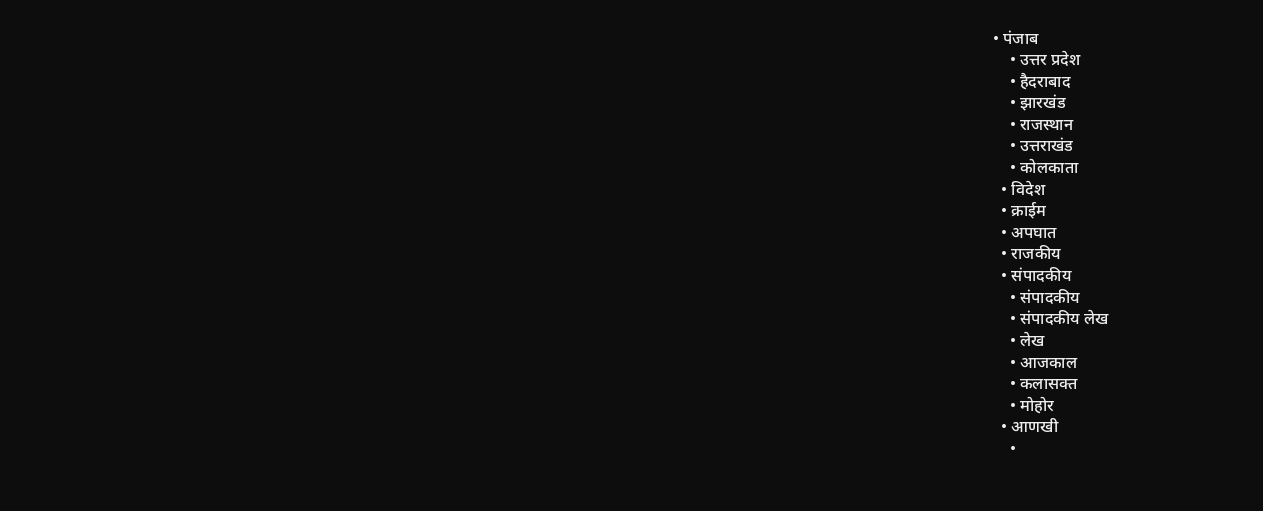• पंजाब
    • उत्तर प्रदेश
    • हैदराबाद
    • झारखंड
    • राजस्थान
    • उत्तराखंड
    • कोलकाता
  • विदेश
  • क्राईम
  • अपघात
  • राजकीय
  • संपादकीय
    • संपादकीय
    • संपादकीय लेख
    • लेख
    • आजकाल
    • कलासक्त
    • मोहोर
  • आणखी
    •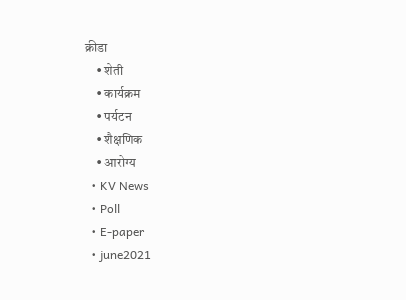क्रीडा
    • शेती
    • कार्यक्रम
    • पर्यटन
    • शैक्षणिक
    • आरोग्य
  • KV News
  • Poll
  • E-paper
  • june2021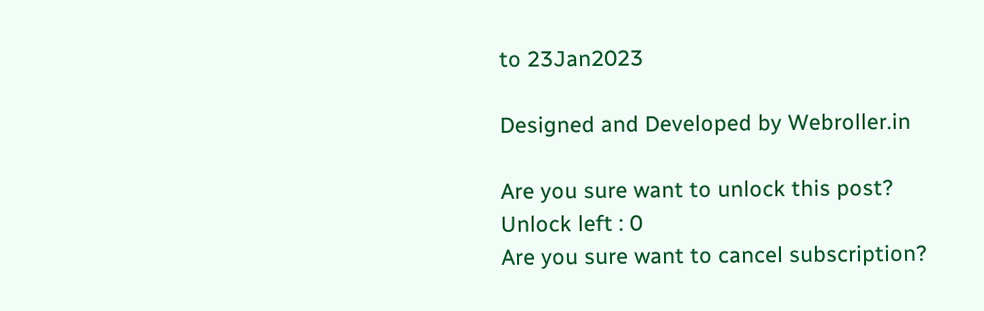to 23Jan2023

Designed and Developed by Webroller.in

Are you sure want to unlock this post?
Unlock left : 0
Are you sure want to cancel subscription?